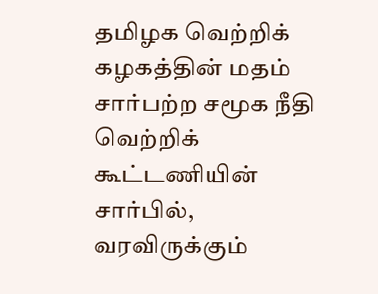தமிழக வெற்றிக் கழகத்தின் மதம் சார்பற்ற சமூக நீதி வெற்றிக் கூட்டணியின் சார்பில், வரவிருக்கும்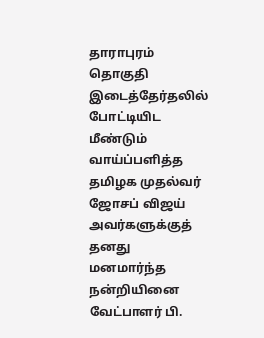தாராபுரம் தொகுதி இடைத்தேர்தலில் போட்டியிட மீண்டும் வாய்ப்பளித்த தமிழக முதல்வர் ஜோசப் விஜய் அவர்களுக்குத் தனது மனமார்ந்த நன்றியினை வேட்பாளர் பி.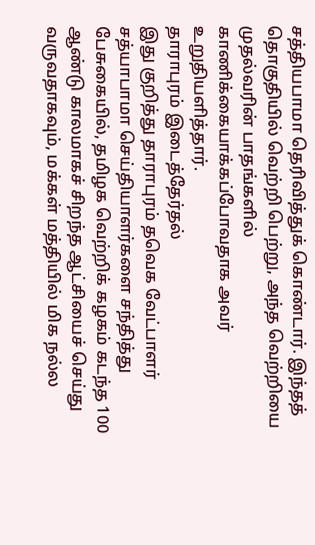சத்தியபாமா தெரிவித்துக் கொண்டார். இந்தத் தொகுதியில் வெற்றி பெற்று, அந்த வெற்றியை முதல்வரின் பாதங்களில் காணிக்கையாக்கப்போவதாக அவர் உறுதியளித்தார்.
தாராபுரம் இடைத்தேர்தல்
இது குறித்து தாராபுரம் தவெக வேட்பாளர் சத்யாபாமா செய்தியாளர்களை சந்தித்து பேசுகையில், தமிழக வெற்றிக் கழகம் கடந்த 100 ஆண்டு காலமாகச் சிறந்த ஆட்சியைச் செய்து வருவதாகவும், மக்கள் மத்தியில் மிக நல்ல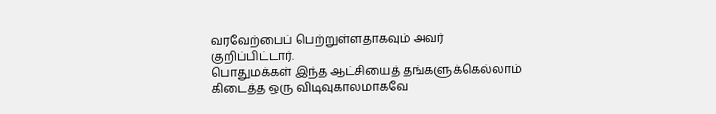வரவேற்பைப் பெற்றுள்ளதாகவும் அவர் குறிப்பிட்டார்.
பொதுமக்கள் இந்த ஆட்சியைத் தங்களுக்கெல்லாம் கிடைத்த ஒரு விடிவுகாலமாகவே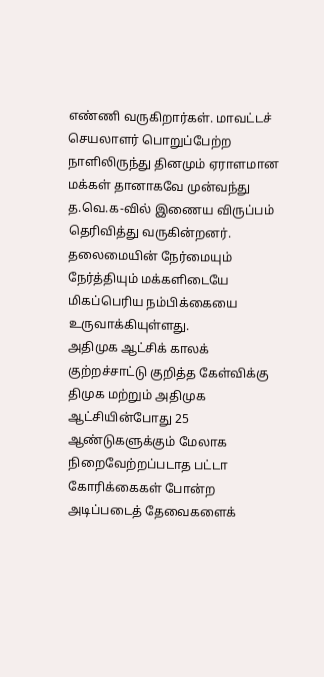எண்ணி வருகிறார்கள். மாவட்டச் செயலாளர் பொறுப்பேற்ற நாளிலிருந்து தினமும் ஏராளமான மக்கள் தானாகவே முன்வந்து த.வெ.க-வில் இணைய விருப்பம் தெரிவித்து வருகின்றனர்.
தலைமையின் நேர்மையும் நேர்த்தியும் மக்களிடையே மிகப்பெரிய நம்பிக்கையை உருவாக்கியுள்ளது.
அதிமுக ஆட்சிக் காலக் குற்றச்சாட்டு குறித்த கேள்விக்கு திமுக மற்றும் அதிமுக ஆட்சியின்போது 25 ஆண்டுகளுக்கும் மேலாக நிறைவேற்றப்படாத பட்டா கோரிக்கைகள் போன்ற அடிப்படைத் தேவைகளைக்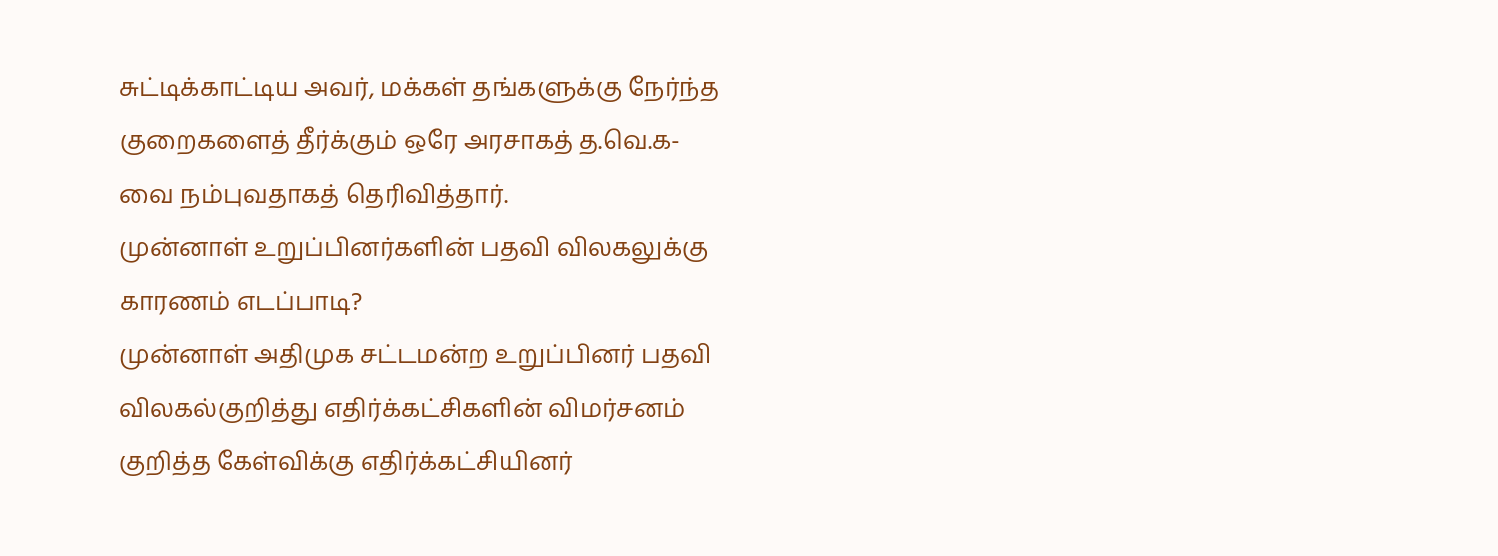சுட்டிக்காட்டிய அவர், மக்கள் தங்களுக்கு நேர்ந்த குறைகளைத் தீர்க்கும் ஒரே அரசாகத் த.வெ.க-வை நம்புவதாகத் தெரிவித்தார்.
முன்னாள் உறுப்பினர்களின் பதவி விலகலுக்கு காரணம் எடப்பாடி?
முன்னாள் அதிமுக சட்டமன்ற உறுப்பினர் பதவி விலகல்குறித்து எதிர்க்கட்சிகளின் விமர்சனம் குறித்த கேள்விக்கு எதிர்க்கட்சியினர்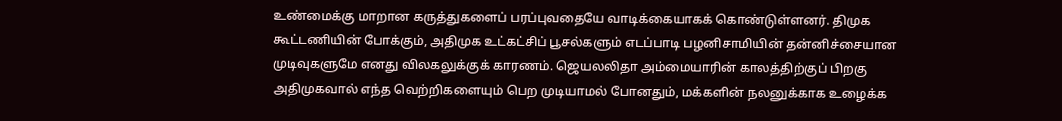உண்மைக்கு மாறான கருத்துகளைப் பரப்புவதையே வாடிக்கையாகக் கொண்டுள்ளனர். திமுக கூட்டணியின் போக்கும், அதிமுக உட்கட்சிப் பூசல்களும் எடப்பாடி பழனிசாமியின் தன்னிச்சையான முடிவுகளுமே எனது விலகலுக்குக் காரணம். ஜெயலலிதா அம்மையாரின் காலத்திற்குப் பிறகு அதிமுகவால் எந்த வெற்றிகளையும் பெற முடியாமல் போனதும், மக்களின் நலனுக்காக உழைக்க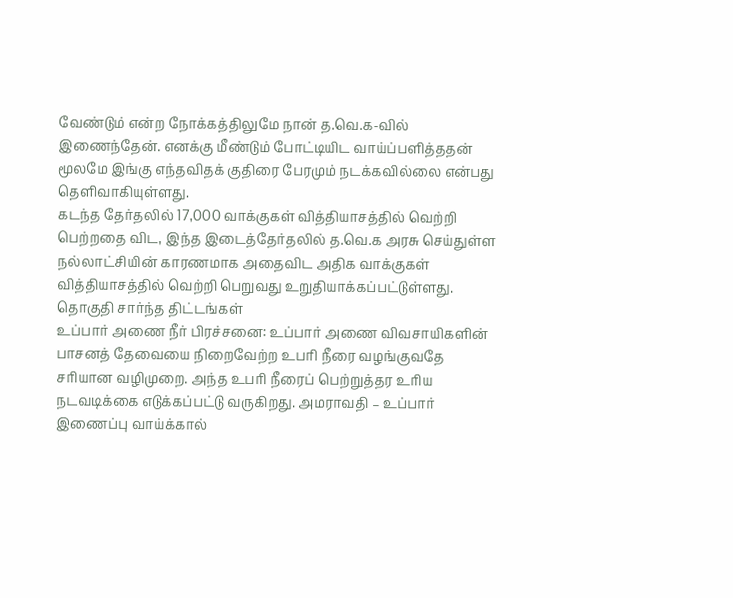வேண்டும் என்ற நோக்கத்திலுமே நான் த.வெ.க-வில் இணைந்தேன். எனக்கு மீண்டும் போட்டியிட வாய்ப்பளித்ததன் மூலமே இங்கு எந்தவிதக் குதிரை பேரமும் நடக்கவில்லை என்பது தெளிவாகியுள்ளது.
கடந்த தேர்தலில் 17,000 வாக்குகள் வித்தியாசத்தில் வெற்றி பெற்றதை விட, இந்த இடைத்தேர்தலில் த.வெ.க அரசு செய்துள்ள நல்லாட்சியின் காரணமாக அதைவிட அதிக வாக்குகள் வித்தியாசத்தில் வெற்றி பெறுவது உறுதியாக்கப்பட்டுள்ளது.
தொகுதி சார்ந்த திட்டங்கள்
உப்பார் அணை நீர் பிரச்சனை: உப்பார் அணை விவசாயிகளின் பாசனத் தேவையை நிறைவேற்ற உபரி நீரை வழங்குவதே சரியான வழிமுறை. அந்த உபரி நீரைப் பெற்றுத்தர உரிய நடவடிக்கை எடுக்கப்பட்டு வருகிறது. அமராவதி – உப்பார் இணைப்பு வாய்க்கால்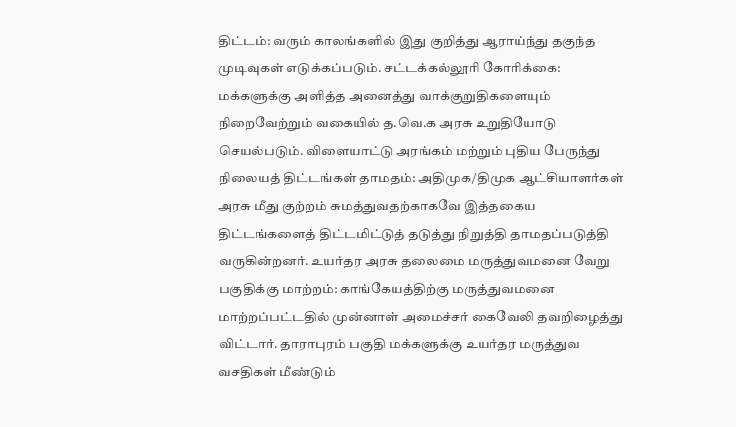திட்டம்: வரும் காலங்களில் இது குறித்து ஆராய்ந்து தகுந்த முடிவுகள் எடுக்கப்படும். சட்டக்கல்லூரி கோரிக்கை: மக்களுக்கு அளித்த அனைத்து வாக்குறுதிகளையும் நிறைவேற்றும் வகையில் த.வெ.க அரசு உறுதியோடு செயல்படும். விளையாட்டு அரங்கம் மற்றும் புதிய பேருந்து நிலையத் திட்டங்கள் தாமதம்: அதிமுக/திமுக ஆட்சியாளர்கள் அரசு மீது குற்றம் சுமத்துவதற்காகவே இத்தகைய திட்டங்களைத் திட்டமிட்டுத் தடுத்து நிறுத்தி தாமதப்படுத்தி வருகின்றனர். உயர்தர அரசு தலைமை மருத்துவமனை வேறு பகுதிக்கு மாற்றம்: காங்கேயத்திற்கு மருத்துவமனை மாற்றப்பட்டதில் முன்னாள் அமைச்சர் கைவேலி தவறிழைத்து விட்டார். தாராபுரம் பகுதி மக்களுக்கு உயர்தர மருத்துவ வசதிகள் மீண்டும்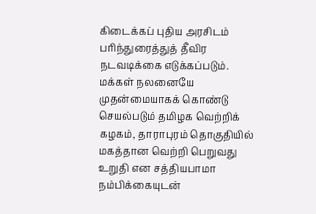கிடைக்கப் புதிய அரசிடம் பரிந்துரைத்துத் தீவிர நடவடிக்கை எடுக்கப்படும். மக்கள் நலனையே முதன்மையாகக் கொண்டு செயல்படும் தமிழக வெற்றிக் கழகம், தாராபுரம் தொகுதியில் மகத்தான வெற்றி பெறுவது உறுதி என சத்தியபாமா நம்பிக்கையுடன்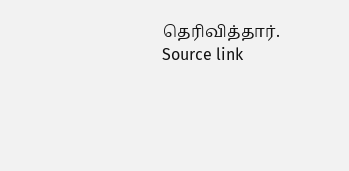தெரிவித்தார்.
Source link